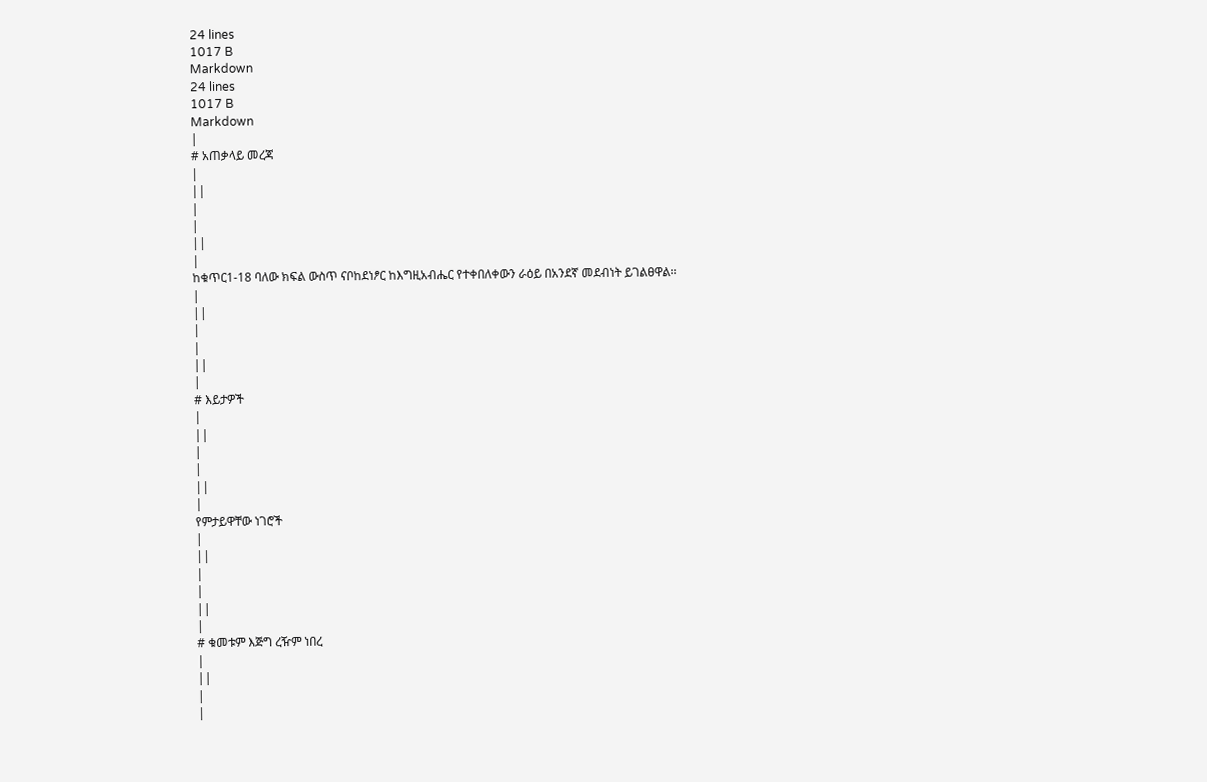24 lines
1017 B
Markdown
24 lines
1017 B
Markdown
|
# አጠቃላይ መረጃ
|
||
|
|
||
|
ከቁጥር1-18 ባለው ክፍል ውስጥ ናቦከደነፆር ከእግዚአብሔር የተቀበለቀውን ራዕይ በአንደኛ መደብነት ይገልፀዋል፡፡
|
||
|
|
||
|
# እይታዎች
|
||
|
|
||
|
የምታይዋቸው ነገሮች
|
||
|
|
||
|
# ቁመቱም እጅግ ረዥም ነበረ
|
||
|
|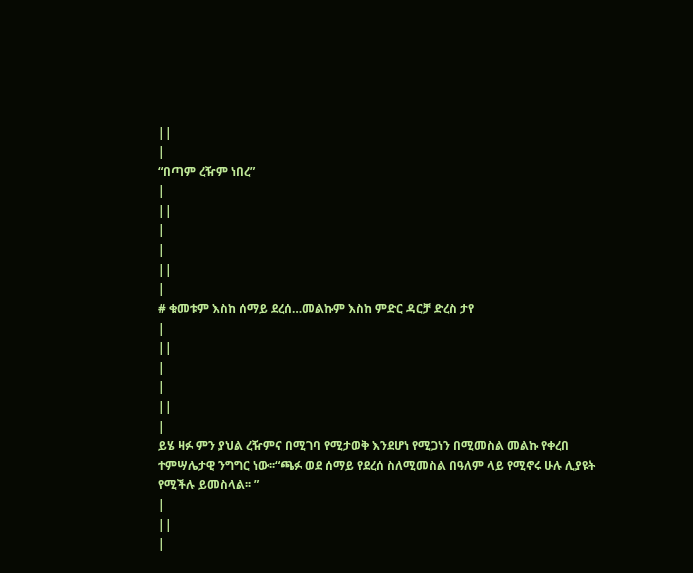||
|
“በጣም ረዥም ነበረ”
|
||
|
|
||
|
# ቁመቱም እስከ ሰማይ ደረሰ…መልኩም እስከ ምድር ዳርቻ ድረስ ታየ
|
||
|
|
||
|
ይሄ ዛፉ ምን ያህል ረዥምና በሚገባ የሚታወቅ እንደሆነ የሚጋነን በሚመስል መልኩ የቀረበ ተምሣሌታዊ ንግግር ነው፡፡“ጫፉ ወደ ሰማይ የደረሰ ስለሚመስል በዓለም ላይ የሚኖሩ ሁሉ ሊያዩት የሚችሉ ይመስላል፡፡ ”
|
||
|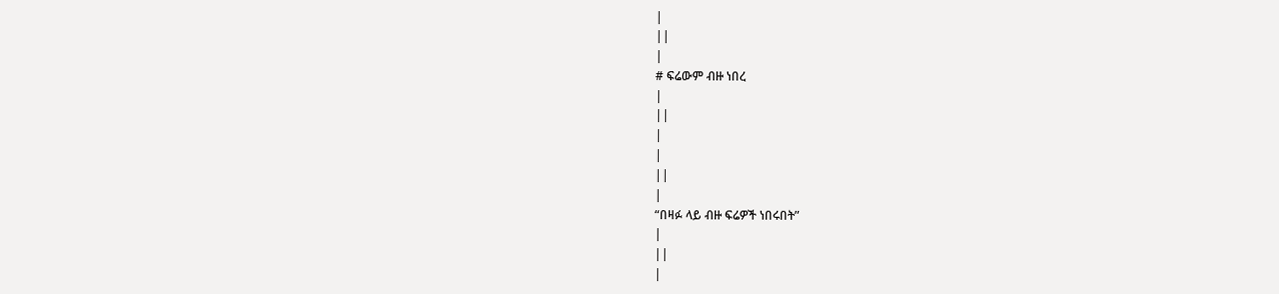|
||
|
# ፍሬውም ብዙ ነበረ
|
||
|
|
||
|
“በዛፉ ላይ ብዙ ፍሬዎች ነበሩበት”
|
||
|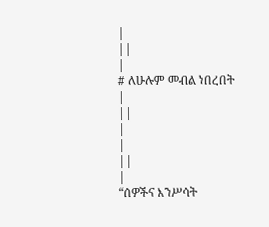|
||
|
# ለሁሉም መብል ነበረበት
|
||
|
|
||
|
“ሰዎችና እንሥሳት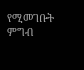የሚመገቡት ምግብ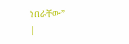ነበራቸው”
|